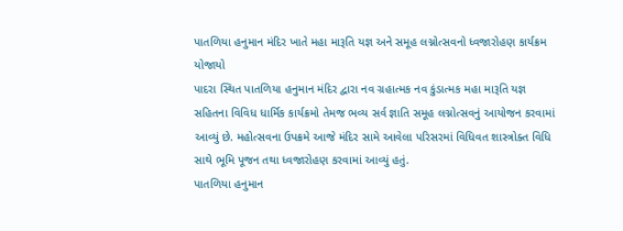પાતળિયા હનુમાન મંદિર ખાતે મહા મારૂતિ યજ્ઞ અને સમૂહ લગ્નોત્સવનો ધ્વજારોહણ કાર્યક્રમ યોજાયો
પાદરા સ્થિત પાતળિયા હનુમાન મંદિર દ્વારા નવ ગ્રહાત્મક નવ કુંડાત્મક મહા મારૂતિ યજ્ઞ સહિતના વિવિધ ધાર્મિક કાર્યક્રમો તેમજ ભવ્ય સર્વ જ્ઞાતિ સમૂહ લગ્નોત્સવનું આયોજન કરવામાં આવ્યું છે. મહોત્સવના ઉપક્રમે આજે મંદિર સામે આવેલા પરિસરમાં વિધિવત શાસ્ત્રોક્ત વિધિ સાથે ભૂમિ પૂજન તથા ધ્વજારોહણ કરવામાં આવ્યું હતું.
પાતળિયા હનુમાન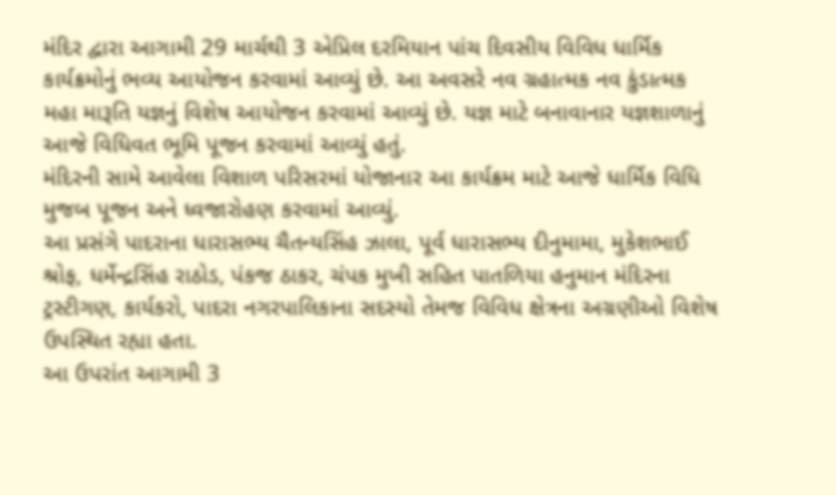મંદિર દ્વારા આગામી 29 માર્ચથી 3 એપ્રિલ દરમિયાન પાંચ દિવસીય વિવિધ ધાર્મિક કાર્યક્રમોનું ભવ્ય આયોજન કરવામાં આવ્યું છે. આ અવસરે નવ ગ્રહાત્મક નવ કુંડાત્મક મહા મારૂતિ યજ્ઞનું વિશેષ આયોજન કરવામાં આવ્યું છે. યજ્ઞ માટે બનાવાનાર યજ્ઞશાળાનું આજે વિધિવત ભૂમિ પૂજન કરવામાં આવ્યું હતું.
મંદિરની સામે આવેલા વિશાળ પરિસરમાં યોજાનાર આ કાર્યક્રમ માટે આજે ધાર્મિક વિધિ મુજબ પૂજન અને ધ્વજારોહણ કરવામાં આવ્યું.
આ પ્રસંગે પાદરાના ધારાસભ્ય ચૈતન્યસિંહ ઝાલા, પૂર્વ ધારાસભ્ય દીનુમામા, મુકેશભાઈ શ્રોફ, ધર્મેન્દ્રસિંહ રાઠોડ, પંકજ ઠાકર, ચંપક મુખી સહિત પાતળિયા હનુમાન મંદિરના ટ્રસ્ટીગણ, કાર્યકરો, પાદરા નગરપાલિકાના સદસ્યો તેમજ વિવિધ ક્ષેત્રના અગ્રણીઓ વિશેષ ઉપસ્થિત રહ્યા હતા.
આ ઉપરાંત આગામી 3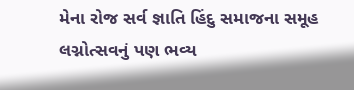મેના રોજ સર્વ જ્ઞાતિ હિંદુ સમાજના સમૂહ લગ્નોત્સવનું પણ ભવ્ય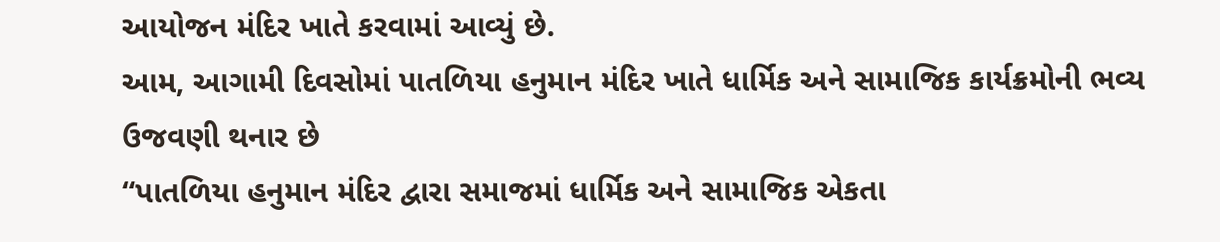આયોજન મંદિર ખાતે કરવામાં આવ્યું છે.
આમ, આગામી દિવસોમાં પાતળિયા હનુમાન મંદિર ખાતે ધાર્મિક અને સામાજિક કાર્યક્રમોની ભવ્ય ઉજવણી થનાર છે
“પાતળિયા હનુમાન મંદિર દ્વારા સમાજમાં ધાર્મિક અને સામાજિક એકતા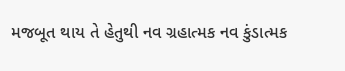મજબૂત થાય તે હેતુથી નવ ગ્રહાત્મક નવ કુંડાત્મક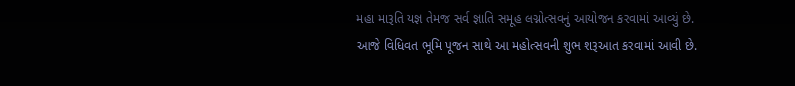મહા મારૂતિ યજ્ઞ તેમજ સર્વ જ્ઞાતિ સમૂહ લગ્નોત્સવનું આયોજન કરવામાં આવ્યું છે. આજે વિધિવત ભૂમિ પૂજન સાથે આ મહોત્સવની શુભ શરૂઆત કરવામાં આવી છે.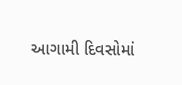આગામી દિવસોમાં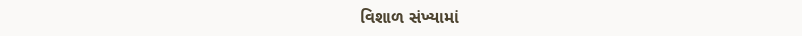વિશાળ સંખ્યામાં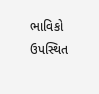ભાવિકો ઉપસ્થિત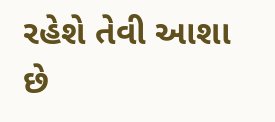રહેશે તેવી આશા છે